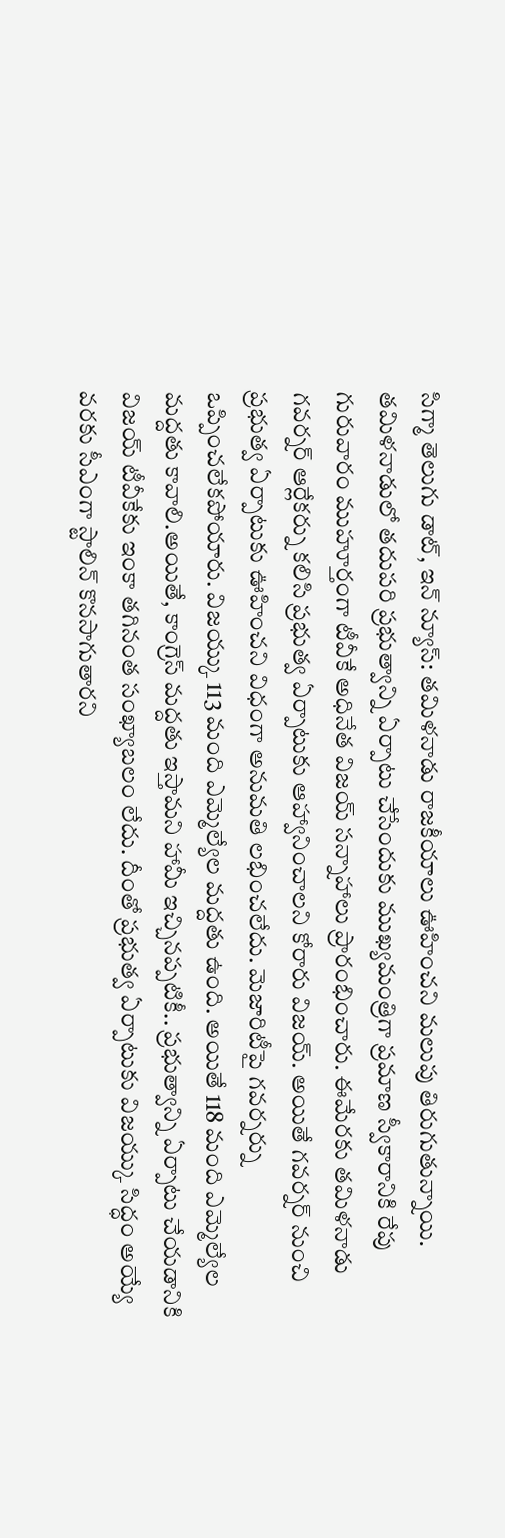సిగ్మా తెలుగు డాట్, ఇన్ న్యూస్: తమిళనాడు రాజకీయాలు ఊహించని మలుపు తిరుగుతున్నాయి. తమిళనాడులో తదుపరి ప్రభుత్వాన్ని ఏర్పాటు చేసేందుకు ముఖ్యమంత్రిగా ప్రమాణ స్వీకారానికి రేపు గురువారం ముహూర్తంగా టీవీకే అధినేత విజయ్ సన్నాహాలు ప్రారంభించారు. ఈమేరకు తమిళనాడు గవర్నర్ ఆర్లేకర్ను కలిసి ప్రభుత్వ ఏర్పాటుకు ఆహ్వానించాలని కోరారు విజయ్. అయితే గవర్నర్ నుంచి ప్రభుత్వ ఏర్పాటుకు ఊహించని విధంగా అనుమతి లభించలేదు. మెజారిటీపై గవర్నర్ను ఒప్పించలేకపోయారు. విజయ్కు 113 మంది ఎమ్మెల్యేల మద్దతు ఉంది. అయితే 118 మంది ఎమ్మెల్యేల మద్దతు కావాలి.అయితే, కాంగ్రెస్ మద్దతు ఇస్తామని హామీ ఇచ్చినప్పటికీ.. ప్రభుత్వాన్ని ఏర్పాటు చేయడానికి విజయ్ టీవీకేకు ఇంకా తగినంత సంఖ్యాబలం లేదు. దీంతో ప్రభుత్వ ఏర్పాటుకు విజయ్కు సిద్ధం అయ్యే వరకు సీఎంగా స్టాలిన్ కొనసాగుతారని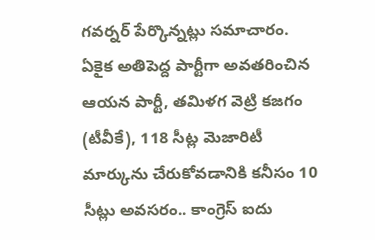గవర్నర్ పేర్కొన్నట్లు సమాచారం. ఏకైక అతిపెద్ద పార్టీగా అవతరించిన ఆయన పార్టీ, తమిళగ వెట్రి కజగం (టీవీకే), 118 సీట్ల మెజారిటీ మార్కును చేరుకోవడానికి కనీసం 10 సీట్లు అవసరం.. కాంగ్రెస్ ఐదు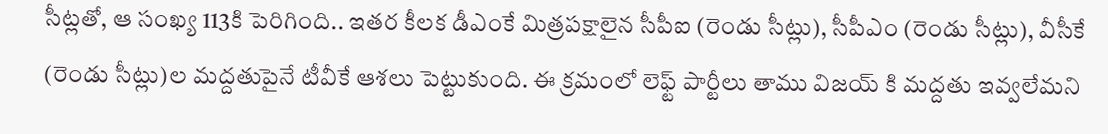సీట్లతో, ఆ సంఖ్య 113కి పెరిగింది.. ఇతర కీలక డీఎంకే మిత్రపక్షాలైన సీపీఐ (రెండు సీట్లు), సీపీఎం (రెండు సీట్లు), వీసీకే (రెండు సీట్లు)ల మద్దతుపైనే టీవీకే ఆశలు పెట్టుకుంది. ఈ క్రమంలో లెఫ్ట్ పార్టీలు తాము విజయ్ కి మద్దతు ఇవ్వలేమని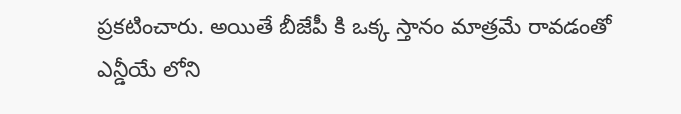ప్రకటించారు. అయితే బీజేపీ కి ఒక్క స్తానం మాత్రమే రావడంతో ఎన్డీయే లోని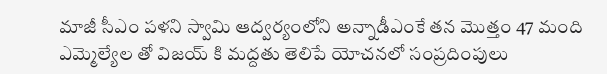మాజీ సీఎం పళని స్వామి ఆద్వర్యంలోని అన్నాడీఎంకే తన మొత్తం 47 మంది ఎమ్మెల్యేల తో విజయ్ కి మద్దతు తెలిపే యోచనలో సంప్రదింపులు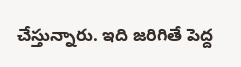చేస్తున్నారు. ఇది జరిగితే పెద్ద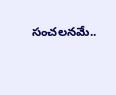సంచలనమే..